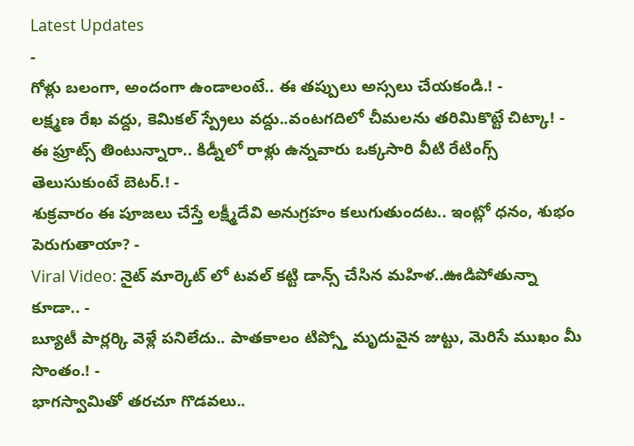Latest Updates
-
గోళ్లు బలంగా, అందంగా ఉండాలంటే.. ఈ తప్పులు అస్సలు చేయకండి.! -
లక్ష్మణ రేఖ వద్దు, కెమికల్ స్ప్రేలు వద్దు..వంటగదిలో చీమలను తరిమికొట్టే చిట్కా! -
ఈ ఫ్రూట్స్ తింటున్నారా.. కిడ్నీలో రాళ్లు ఉన్నవారు ఒక్కసారి వీటి రేటింగ్స్ తెలుసుకుంటే బెటర్.! -
శుక్రవారం ఈ పూజలు చేస్తే లక్ష్మీదేవి అనుగ్రహం కలుగుతుందట.. ఇంట్లో ధనం, శుభం పెరుగుతాయా? -
Viral Video: నైట్ మార్కెట్ లో టవల్ కట్టి డాన్స్ చేసిన మహిళ..ఊడిపోతున్నా కూడా.. -
బ్యూటీ పార్లర్కి వెళ్లే పనిలేదు.. పాతకాలం టిప్స్తో మృదువైన జుట్టు, మెరిసే ముఖం మీ సొంతం.! -
భాగస్వామితో తరచూ గొడవలు..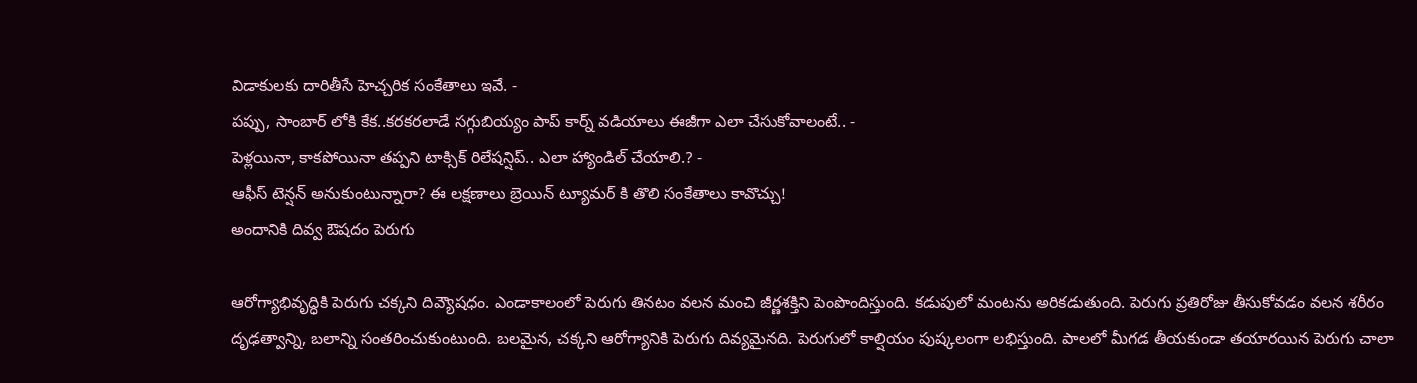విడాకులకు దారితీసే హెచ్చరిక సంకేతాలు ఇవే. -
పప్పు, సాంబార్ లోకి కేక..కరకరలాడే సగ్గుబియ్యం పాప్ కార్న్ వడియాలు ఈజీగా ఎలా చేసుకోవాలంటే.. -
పెళ్లయినా, కాకపోయినా తప్పని టాక్సిక్ రిలేషన్షిప్.. ఎలా హ్యాండిల్ చేయాలి.? -
ఆఫీస్ టెన్షన్ అనుకుంటున్నారా? ఈ లక్షణాలు బ్రెయిన్ ట్యూమర్ కి తొలి సంకేతాలు కావొచ్చు!
అందానికి దివ్వ ఔషదం పెరుగు

ఆరోగ్యాభివృద్ధికి పెరుగు చక్కని దివ్యౌషధం. ఎండాకాలంలో పెరుగు తినటం వలన మంచి జీర్ణశక్తిని పెంపొందిస్తుంది. కడుపులో మంటను అరికడుతుంది. పెరుగు ప్రతిరోజు తీసుకోవడం వలన శరీరం దృఢత్వాన్ని, బలాన్ని సంతరించుకుంటుంది. బలమైన, చక్కని ఆరోగ్యానికి పెరుగు దివ్యమైనది. పెరుగులో కాల్షియం పుష్కలంగా లభిస్తుంది. పాలలో మీగడ తీయకుండా తయారయిన పెరుగు చాలా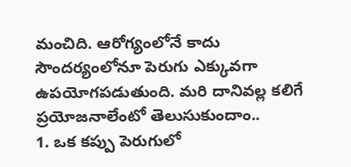మంచిది. ఆరోగ్యంలోనే కాదు సౌందర్యంలోనూ పెరుగు ఎక్కువగా ఉపయోగపడుతుంది. మరి దానివల్ల కలిగే ప్రయోజనాలేంటో తెలుసుకుందాం..
1. ఒక కప్పు పెరుగులో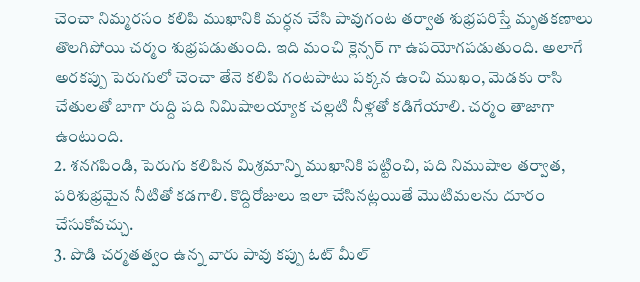చెంచా నిమ్మరసం కలిపి ముఖానికి మర్ధన చేసి పావుగంట తర్వాత శుభ్రపరిస్తే మృతకణాలు తొలగిపోయి చర్మం శుభ్రపడుతుంది. ఇది మంచి క్లెన్సర్ గా ఉపయోగపడుతుంది. అలాగే అరకప్పు పెరుగులో చెంచా తేనె కలిపి గంటపాటు పక్కన ఉంచి ముఖం, మెడకు రాసి చేతులతో బాగా రుద్ది పది నిమిషాలయ్యాక చల్లటి నీళ్లతో కడిగేయాలి. చర్మం తాజాగా ఉంటుంది.
2. శనగపిండి, పెరుగు కలిపిన మిశ్రమాన్ని ముఖానికి పట్టించి, పది నిముషాల తర్వాత, పరిశుభ్రమైన నీటితో కడగాలి. కొద్దిరోజులు ఇలా చేసినట్లయితే మొటిమలను దూరం చేసుకోవచ్చు.
3. పొడి చర్మతత్వం ఉన్న వారు పావు కప్పు ఓట్ మీల్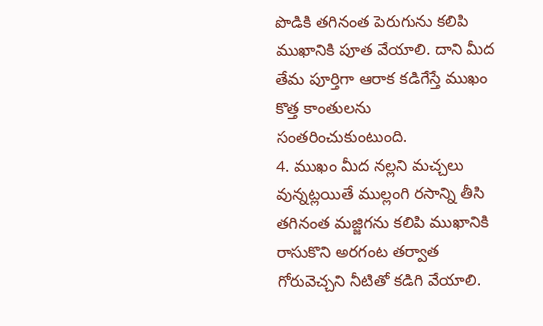పొడికి తగినంత పెరుగును కలిపి ముఖానికి పూత వేయాలి. దాని మీద తేమ పూర్తిగా ఆరాక కడిగేస్తే ముఖం కొత్త కాంతులను సంతరించుకుంటుంది.
4. ముఖం మీద నల్లని మచ్చలు వున్నట్లయితే ముల్లంగి రసాన్ని తీసి తగినంత మజ్జిగను కలిపి ముఖానికి రాసుకొని అరగంట తర్వాత గోరువెచ్చని నీటితో కడిగి వేయాలి.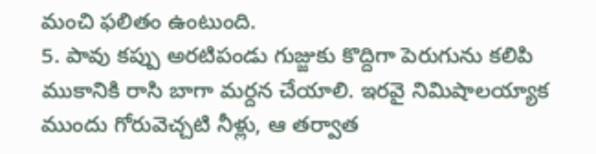మంచి ఫలితం ఉంటుంది.
5. పావు కప్పు అరటిపండు గుజ్జుకు కొద్దిగా పెరుగును కలిపి ముకానికి రాసి బాగా మర్దన చేయాలి. ఇరవై నిమిషాలయ్యాక ముందు గోరువెచ్చటి నీళ్లు, ఆ తర్వాత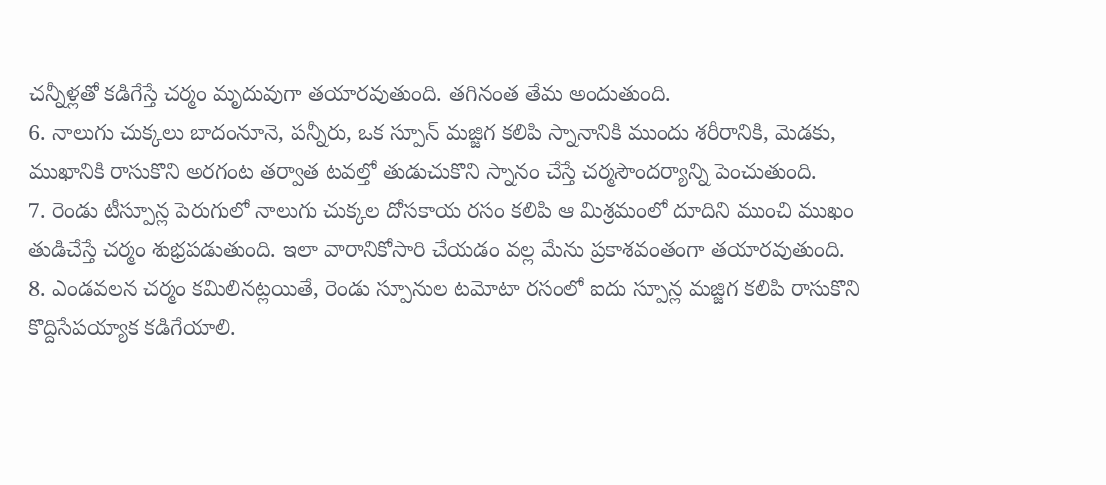చన్నీళ్లతో కడిగేస్తే చర్మం మృదువుగా తయారవుతుంది. తగినంత తేమ అందుతుంది.
6. నాలుగు చుక్కలు బాదంనూనె, పన్నీరు, ఒక స్పూన్ మజ్జిగ కలిపి స్నానానికి ముందు శరీరానికి, మెడకు, ముఖానికి రాసుకొని అరగంట తర్వాత టవల్తో తుడుచుకొని స్నానం చేస్తే చర్మసౌందర్యాన్ని పెంచుతుంది.
7. రెండు టీస్పూన్ల పెరుగులో నాలుగు చుక్కల దోసకాయ రసం కలిపి ఆ మిశ్రమంలో దూదిని ముంచి ముఖం తుడిచేస్తే చర్మం శుభ్రపడుతుంది. ఇలా వారానికోసారి చేయడం వల్ల మేను ప్రకాశవంతంగా తయారవుతుంది.
8. ఎండవలన చర్మం కమిలినట్లయితే, రెండు స్పూనుల టమోటా రసంలో ఐదు స్పూన్ల మజ్జిగ కలిపి రాసుకొని కొద్దిసేపయ్యాక కడిగేయాలి.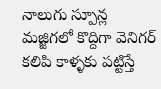నాలుగు స్పూన్ల మజ్జిగలో కొద్దిగా వెనిగర్ కలిపి కాళ్ళకు పట్టిస్తే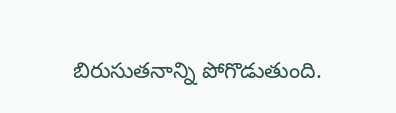బిరుసుతనాన్ని పోగొడుతుంది.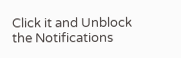Click it and Unblock the Notifications